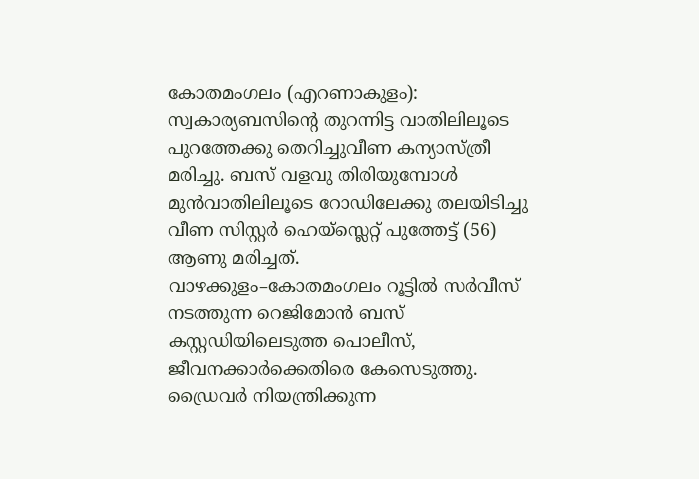കോതമംഗലം (എറണാകുളം): സ്വകാര്യബസിന്റെ തുറന്നിട്ട വാതിലിലൂടെ പുറത്തേക്കു തെറിച്ചുവീണ കന്യാസ്ത്രീ മരിച്ചു. ബസ് വളവു തിരിയുമ്പോൾ മുൻവാതിലിലൂടെ റോഡിലേക്കു തലയിടിച്ചു വീണ സിസ്റ്റർ ഹെയ്സ്ലെറ്റ് പുത്തേട്ട് (56) ആണു മരിച്ചത്.
വാഴക്കുളം–കോതമംഗലം റൂട്ടിൽ സർവീസ് നടത്തുന്ന റെജിമോൻ ബസ് കസ്റ്റഡിയിലെടുത്ത പൊലീസ്, ജീവനക്കാർക്കെതിരെ കേസെടുത്തു. ഡ്രൈവർ നിയന്ത്രിക്കുന്ന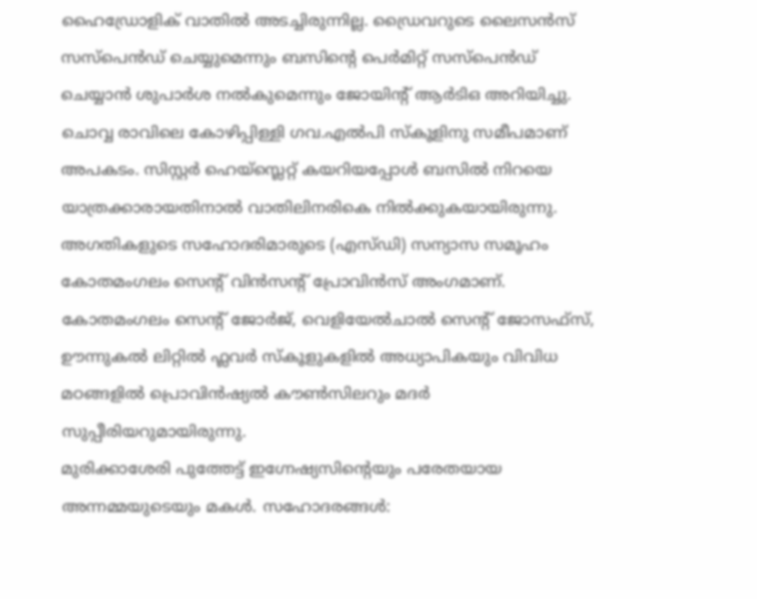ഹൈഡ്രോളിക് വാതിൽ അടച്ചിരുന്നില്ല. ഡ്രൈവറുടെ ലൈസൻസ് സസ്പെൻഡ് ചെയ്യുമെന്നും ബസിന്റെ പെർമിറ്റ് സസ്പെൻഡ് ചെയ്യാൻ ശുപാർശ നൽകുമെന്നും ജോയിന്റ് ആർടിഒ അറിയിച്ചു.
ചൊവ്വ രാവിലെ കോഴിപ്പിള്ളി ഗവ.എൽപി സ്കൂളിനു സമീപമാണ് അപകടം. സിസ്റ്റർ ഹെയ്സ്ലെറ്റ് കയറിയപ്പോൾ ബസിൽ നിറയെ യാത്രക്കാരായതിനാൽ വാതിലിനരികെ നിൽക്കുകയായിരുന്നു.
അഗതികളുടെ സഹോദരിമാരുടെ (എസ്ഡി) സന്യാസ സമൂഹം കോതമംഗലം സെന്റ് വിൻസന്റ് പ്രോവിൻസ് അംഗമാണ്. കോതമംഗലം സെന്റ് ജോർജ്, വെളിയേൽചാൽ സെന്റ് ജോസഫ്സ്, ഊന്നുകൽ ലിറ്റിൽ ഫ്ലവർ സ്കൂളുകളിൽ അധ്യാപികയും വിവിധ മഠങ്ങളിൽ പ്രൊവിൻഷ്യൽ കൗൺസിലറും മദർ സുപ്പീരിയറുമായിരുന്നു.
മുരിക്കാശേരി പുത്തേട്ട് ഇഗ്നേഷ്യസിന്റെയും പരേതയായ അന്നമ്മയുടെയും മകൾ. സഹോദരങ്ങൾ: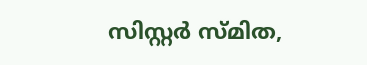സിസ്റ്റർ സ്മിത,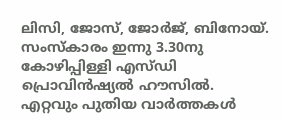ലിസി, ജോസ്, ജോർജ്, ബിനോയ്. സംസ്കാരം ഇന്നു 3.30നു കോഴിപ്പിള്ളി എസ്ഡി പ്രൊവിൻഷ്യൽ ഹൗസിൽ.
എറ്റവും പുതിയ വാർത്തകൾ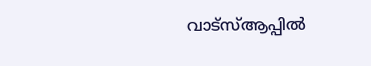വാട്സ്ആപ്പിൽ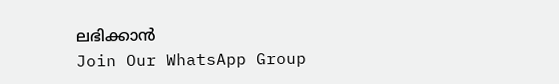ലഭിക്കാൻ
Join Our WhatsApp Group